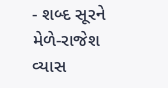- શબ્દ સૂરને મેળે-રાજેશ વ્યાસ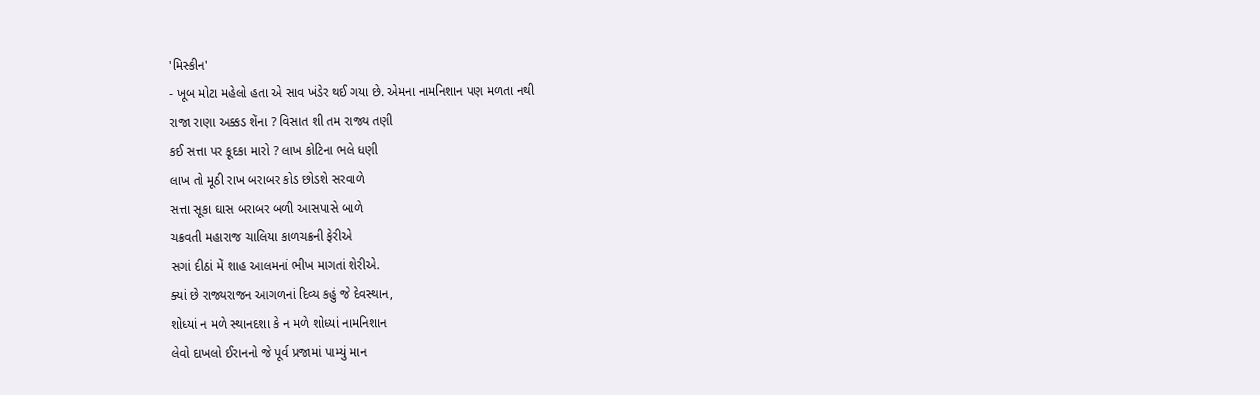'મિસ્કીન'
- ખૂબ મોટા મહેલો હતા એ સાવ ખંડેર થઈ ગયા છે. એમના નામનિશાન પણ મળતા નથી
રાજા રાણા અક્કડ શેંના ? વિસાત શી તમ રાજ્ય તણી
કઈ સત્તા પર કૂદકા મારો ? લાખ કોટિના ભલે ધણી
લાખ તો મૂઠી રાખ બરાબર કોડ છોડશે સરવાળે
સત્તા સૂકા ઘાસ બરાબર બળી આસપાસે બાળે
ચક્રવતી મહારાજ ચાલિયા કાળચક્રની ફેરીએ
સગાં દીઠાં મેં શાહ આલમનાં ભીખ માગતાં શેરીએ.
ક્યાં છે રાજ્યરાજન આગળનાં દિવ્ય કહું જે દેવસ્થાન,
શોધ્યાં ન મળે સ્થાનદશા કે ન મળે શોધ્યાં નામનિશાન
લેવો દાખલો ઈરાનનો જે પૂર્વ પ્રજામાં પામ્યું માન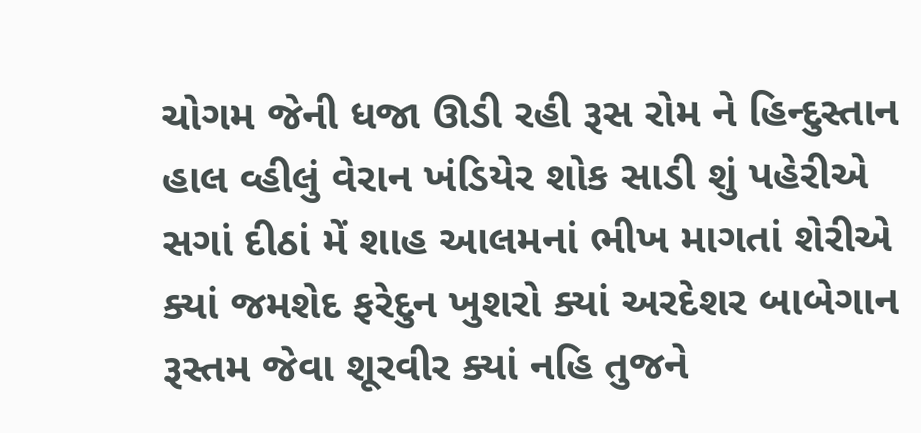ચોગમ જેની ધજા ઊડી રહી રૂસ રોમ ને હિન્દુસ્તાન
હાલ વ્હીલું વેરાન ખંડિયેર શોક સાડી શું પહેરીએ
સગાં દીઠાં મેં શાહ આલમનાં ભીખ માગતાં શેરીએ
ક્યાં જમશેદ ફરેદુન ખુશરો ક્યાં અરદેશર બાબેગાન
રૂસ્તમ જેવા શૂરવીર ક્યાં નહિ તુજને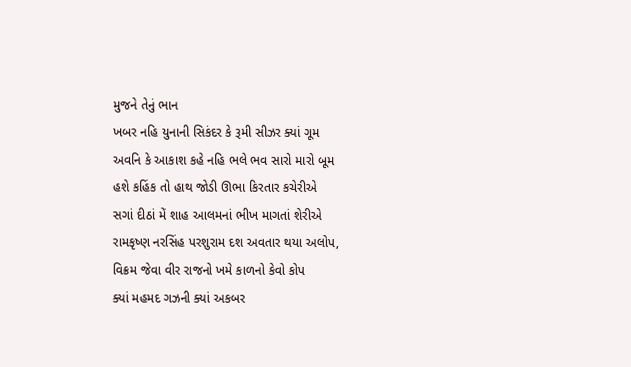મુજને તેનું ભાન
ખબર નહિ યુનાની સિકંદર કે રૂમી સીઝર ક્યાં ગૂમ
અવનિ કે આકાશ કહે નહિ ભલે ભવ સારો મારો બૂમ
હશે કહિંક તો હાથ જોડી ઊભા કિરતાર કચેરીએ
સગાં દીઠાં મેં શાહ આલમનાં ભીખ માગતાં શેરીએ
રામકૃષ્ણ નરસિંહ પરશુરામ દશ અવતાર થયા અલોપ,
વિક્રમ જેવા વીર રાજનો ખમે કાળનો કેવો કોપ
ક્યાં મહમદ ગઝની ક્યાં અકબર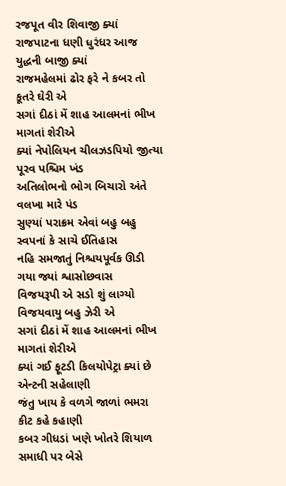રજપૂત વીર શિવાજી ક્યાં
રાજપાટના ધણી ધુરંધર આજ યુદ્ધની બાજી ક્યાં
રાજમહેલમાં ઢોર ફરે ને કબર તો કૂતરે ઘેરી એ
સગાં દીઠાં મેં શાહ આલમનાં ભીખ માગતાં શેરીએ
ક્યાં નેપોલિયન ચીલઝડપિયો જીત્યા પૂરવ પશ્ચિમ ખંડ
અતિલોભનો ભોગ બિચારો અંતે વલખા મારે પંડ
સુણ્યાં પરાક્રમ એવાં બહુ બહુ સ્વપનાં કે સાચે ઈતિહાસ
નહિ સમજાતું નિશ્ચયપૂર્વક ઊડી ગયા જ્યાં શ્વાસોછવાસ
વિજયરૂપી એ સડો શું લાગ્યો વિજયવાયુ બહુ ઝેરી એ
સગાં દીઠાં મેં શાહ આલમનાં ભીખ માગતાં શેરીએ
ક્યાં ગઈ ફૂટડી કિલયોપેટ્રા ક્યાં છે એન્ટની સહેલાણી
જંતુ ખાય કે વળગે જાળાં ભમરા કીટ કહે કહાણી
કબર ગીધડાં ખણે ખોતરે શિયાળ સમાધી પર બેસે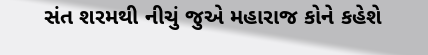સંત શરમથી નીચું જુએ મહારાજ કોને કહેશે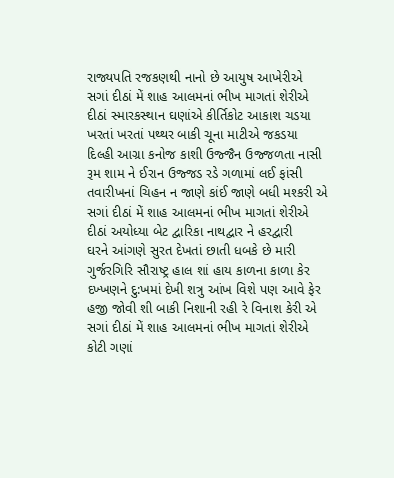રાજ્યપતિ રજકણથી નાનો છે આયુષ આખેરીએ
સગાં દીઠાં મેં શાહ આલમનાં ભીખ માગતાં શેરીએ
દીઠાં સ્મારકસ્થાન ઘણાંએ કીર્તિકોટ આકાશ ચડયા
ખરતાં ખરતાં પથ્થર બાકી ચૂના માટીએ જકડયા
દિલ્હી આગ્રા કનોજ કાશી ઉજ્જૈન ઉજ્જળતા નાસી
રૂમ શામ ને ઈરાન ઉજ્જડ રડે ગળામાં લઈ ફાંસી
તવારીખનાં ચિહન ન જાણે કાંઈ જાણે બધી મશ્કરી એ
સગાં દીઠાં મેં શાહ આલમનાં ભીખ માગતાં શેરીએ
દીઠાં અયોધ્યા બેટ દ્વારિકા નાથદ્વાર ને હરદ્વારી
ઘરને આંગણે સુરત દેખતાં છાતી ધબકે છે મારી
ગુર્જરગિરિ સૌરાષ્ટ્ર હાલ શાં હાય કાળના કાળા કેર
દખ્ખણને દુ:ખમાં દેખી શત્રુ આંખ વિશે પણ આવે ફેર
હજી જોવી શી બાકી નિશાની રહી રે વિનાશ કેરી એ
સગાં દીઠાં મેં શાહ આલમનાં ભીખ માગતાં શેરીએ
કોટી ગણાં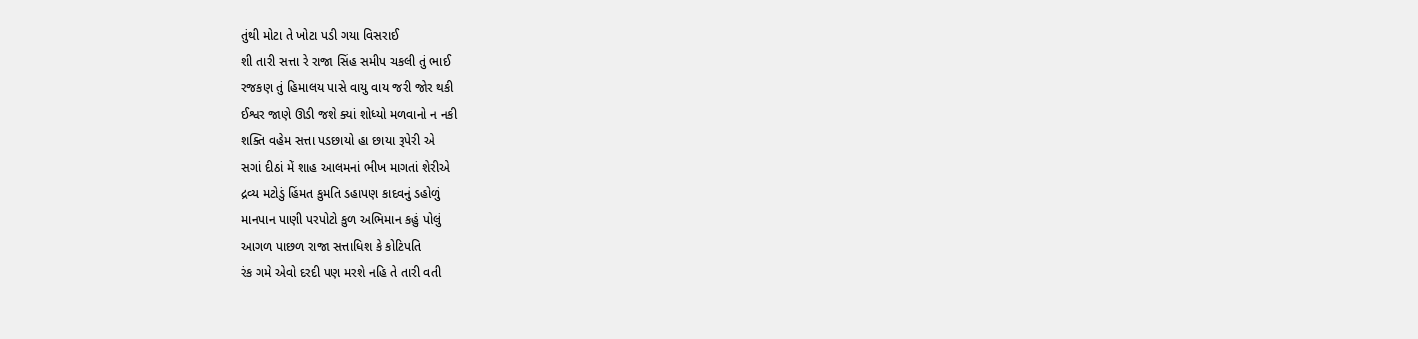તુંથી મોટા તે ખોટા પડી ગયા વિસરાઈ
શી તારી સત્તા રે રાજા સિંહ સમીપ ચકલી તું ભાઈ
રજકણ તું હિમાલય પાસે વાયુ વાય જરી જોર થકી
ઈશ્વર જાણે ઊડી જશે ક્યાં શોધ્યો મળવાનો ન નકી
શક્તિ વહેમ સત્તા પડછાયો હા છાયા રૂપેરી એ
સગાં દીઠાં મેં શાહ આલમનાં ભીખ માગતાં શેરીએ
દ્રવ્ય મટોડું હિંમત કુમતિ ડહાપણ કાદવનું ડહોળું
માનપાન પાણી પરપોટો કુળ અભિમાન કહું પોલું
આગળ પાછળ રાજા સત્તાધિશ કે કોટિપતિ
રંક ગમે એવો દરદી પણ મરશે નહિ તે તારી વતી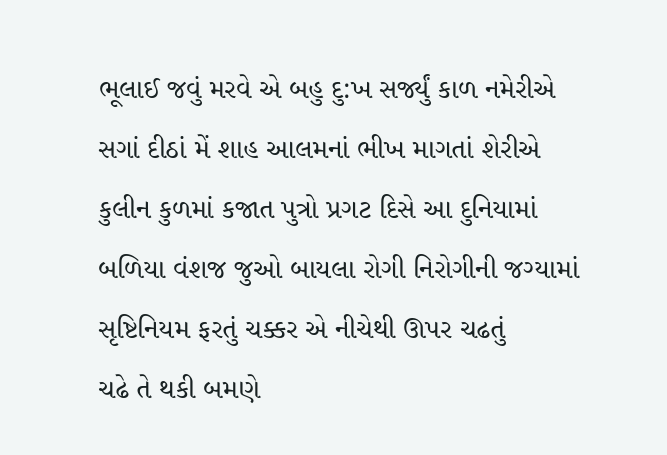ભૂલાઈ જવું મરવે એ બહુ દુ:ખ સર્જ્યું કાળ નમેરીએ
સગાં દીઠાં મેં શાહ આલમનાં ભીખ માગતાં શેરીએ
કુલીન કુળમાં કજાત પુત્રો પ્રગટ દિસે આ દુનિયામાં
બળિયા વંશજ જુઓ બાયલા રોગી નિરોગીની જગ્યામાં
સૃષ્ટિનિયમ ફરતું ચક્કર એ નીચેથી ઊપર ચઢતું
ચઢે તે થકી બમણે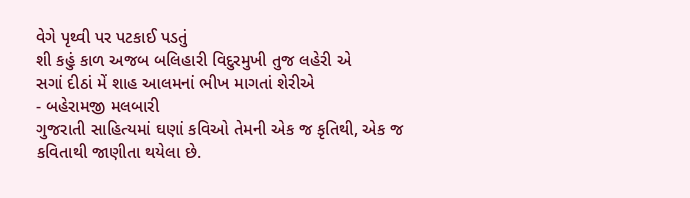વેગે પૃથ્વી પર પટકાઈ પડતું
શી કહું કાળ અજબ બલિહારી વિદુરમુખી તુજ લહેરી એ
સગાં દીઠાં મેં શાહ આલમનાં ભીખ માગતાં શેરીએ
- બહેરામજી મલબારી
ગુજરાતી સાહિત્યમાં ઘણાં કવિઓ તેમની એક જ કૃતિથી, એક જ કવિતાથી જાણીતા થયેલા છે.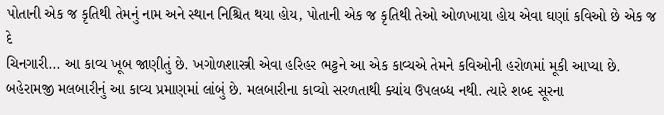પોતાની એક જ કૃતિથી તેમનું નામ અને સ્થાન નિશ્ચિત થયા હોય, પોતાની એક જ કૃતિથી તેઓ ઓળખાયા હોય એવા ઘણાં કવિઓ છે એક જ દે
ચિનગારી... આ કાવ્ય ખૂબ જાણીતું છે. ખગોળશાસ્ત્રી એવા હરિહર ભટ્ટને આ એક કાવ્યએ તેમને કવિઓની હરોળમાં મૂકી આપ્યા છે. બહેરામજી મલબારીનું આ કાવ્ય પ્રમાણમાં લાંબું છે. મલબારીના કાવ્યો સરળતાથી ક્યાંય ઉપલબ્ધ નથી. ત્યારે શબ્દ સૂરના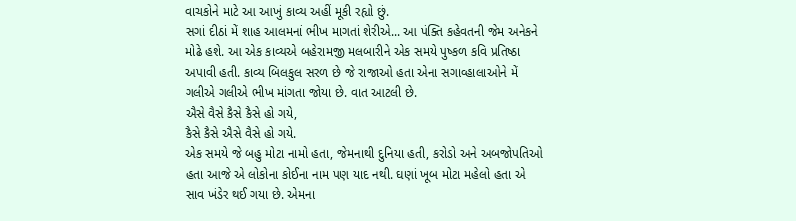વાચકોને માટે આ આખું કાવ્ય અહીં મૂકી રહ્યો છું.
સગાં દીઠાં મેં શાહ આલમનાં ભીખ માગતાં શેરીએ... આ પંક્તિ કહેવતની જેમ અનેકને મોઢે હશે. આ એક કાવ્યએ બહેરામજી મલબારીને એક સમયે પુષ્કળ કવિ પ્રતિષ્ઠા અપાવી હતી. કાવ્ય બિલકુલ સરળ છે જે રાજાઓ હતા એના સગાવ્હાલાઓને મેં ગલીએ ગલીએ ભીખ માંગતા જોયા છે. વાત આટલી છે.
ઐસે વૈસે કૈસે કૈસે હો ગયે,
કૈસે કૈસે ઐસે વૈસે હો ગયે.
એક સમયે જે બહુ મોટા નામો હતા, જેમનાથી દુનિયા હતી, કરોડો અને અબજોપતિઓ હતા આજે એ લોકોના કોઈના નામ પણ યાદ નથી. ઘણાં ખૂબ મોટા મહેલો હતા એ સાવ ખંડેર થઈ ગયા છે. એમના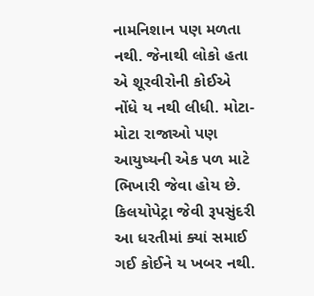નામનિશાન પણ મળતા નથી. જેનાથી લોકો હતા એ શૂરવીરોની કોઈએ નોંધે ય નથી લીધી. મોટા-મોટા રાજાઓ પણ આયુષ્યની એક પળ માટે ભિખારી જેવા હોય છે. કિલયોપેટ્રા જેવી રૂપસુંદરી આ ધરતીમાં ક્યાં સમાઈ ગઈ કોઈને ય ખબર નથી.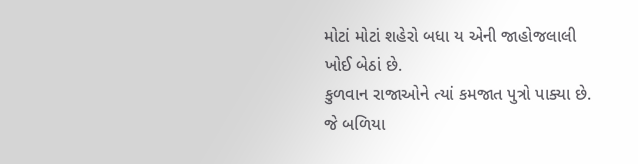મોટાં મોટાં શહેરો બધા ય એની જાહોજલાલી ખોઈ બેઠાં છે.
કુળવાન રાજાઓને ત્યાં કમજાત પુત્રો પાક્યા છે. જે બળિયા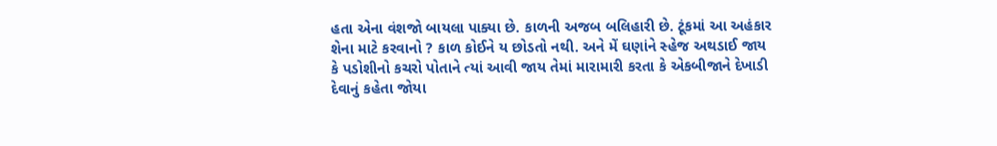હતા એના વંશજો બાયલા પાક્યા છે. કાળની અજબ બલિહારી છે. ટૂંકમાં આ અહંકાર શેના માટે કરવાનો ? કાળ કોઈને ય છોડતો નથી. અને મેં ઘણાંને સ્હેજ અથડાઈ જાય કે પડોશીનો કચરો પોતાને ત્યાં આવી જાય તેમાં મારામારી કરતા કે એકબીજાને દેખાડી દેવાનું કહેતા જોયા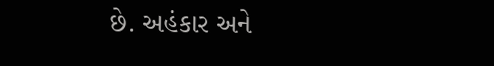છે. અહંકાર અને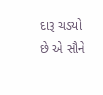દારૂ ચડયો છે એ સૌને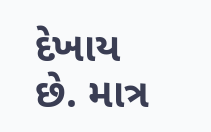દેખાય છે. માત્ર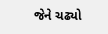જેને ચઢ્યો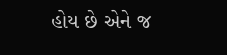હોય છે એને જ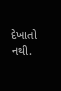દેખાતો નથી.